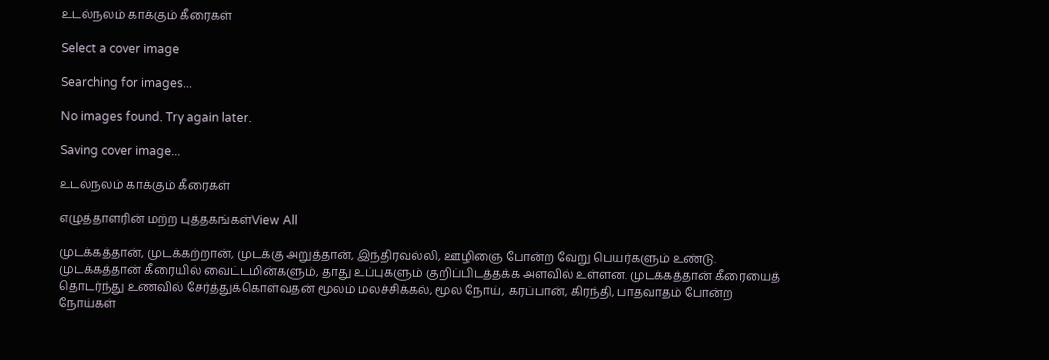உடல்நலம் காக்கும் கீரைகள்

Select a cover image

Searching for images...

No images found. Try again later.

Saving cover image...

உடல்நலம் காக்கும் கீரைகள்

எழுத்தாளரின் மற்ற புத்தகங்கள்View All

முடக்கத்தான், முடக்கற்றான், முடக்கு அறுத்தான், இந்திரவல்லி, ஊழிஞை போன்ற வேறு பெயர்களும் உண்டு. முடக்கத்தான் கீரையில் வைட்டமின்களும், தாது உப்புகளும் குறிப்பிடத்தக்க அளவில் உள்ளன. முடக்கத்தான் கீரையைத் தொடர்ந்து உணவில் சேர்த்துக்கொள்வதன் மூலம் மலச்சிக்கல், மூல நோய், கரப்பான், கிரந்தி, பாதவாதம் போன்ற நோய்கள்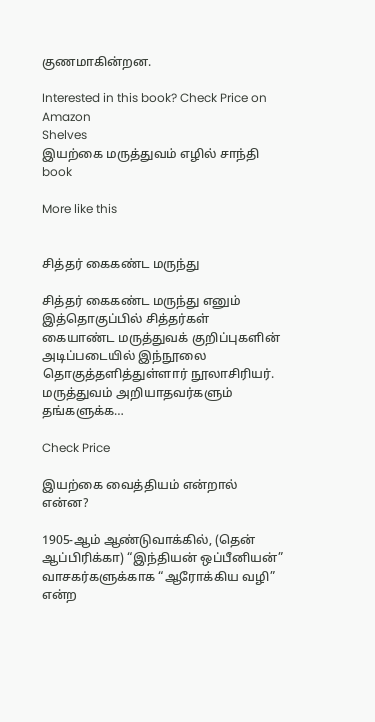குணமாகின்றன.

Interested in this book? Check Price on Amazon
Shelves
இயற்கை மருத்துவம் எழில் சாந்தி book

More like this


சித்தர் கைகண்ட மருந்து

சித்தர் கைகண்ட மருந்து எனும் இத்தொகுப்பில் சித்தர்கள் கையாண்ட மருத்துவக் குறிப்புகளின் அடிப்படையில் இந்நூலை தொகுத்தளித்துள்ளார் நூலாசிரியர். மருத்துவம் அறியாதவர்களும் தங்களுக்க…

Check Price

இயற்கை வைத்தியம் என்றால் என்ன?

1905-ஆம் ஆண்டுவாக்கில், (தென் ஆப்பிரிக்கா) “இந்தியன் ஒப்பீனியன்” வாசகர்களுக்காக “ஆரோக்கிய வழி” என்ற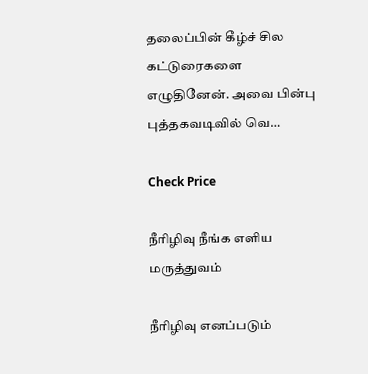தலைப்பின் கீழ்ச் சில கட்டுரைகளை எழுதினேன். அவை பின்பு புத்தகவடிவில் வெ…

Check Price

நீரிழிவு நீங்க எளிய மருத்துவம்

நீரிழிவு எனப்படும்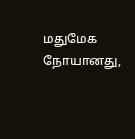மதுமேக நோயானது,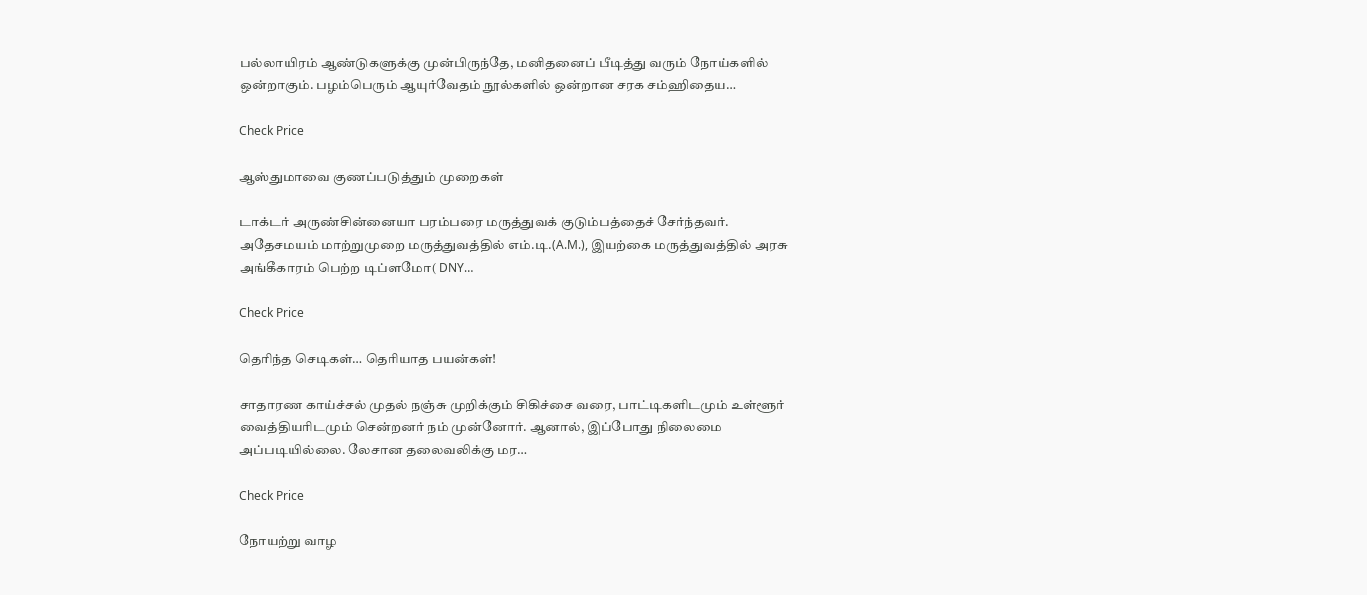பல்லாயிரம் ஆண்டுகளுக்கு முன்பிருந்தே, மனிதனைப் பீடித்து வரும் நோய்களில் ஒன்றாகும். பழம்பெரும் ஆயுர்வேதம் நூல்களில் ஒன்றான சரக சம்ஹிதைய…

Check Price

ஆஸ்துமாவை குணப்படுத்தும் முறைகள்

டாக்டர் அருண்சின்னையா பரம்பரை மருத்துவக் குடும்பத்தைச் சேர்ந்தவர். அதேசமயம் மாற்றுமுறை மருத்துவத்தில் எம்.டி.(A.M.), இயற்கை மருத்துவத்தில் அரசு அங்கீகாரம் பெற்ற டிப்ளமோ( DNY…

Check Price

தெரிந்த செடிகள்… தெரியாத பயன்கள்!

சாதாரண காய்ச்சல் முதல் நஞ்சு முறிக்கும் சிகிச்சை வரை, பாட்டிகளிடமும் உள்ளூர் வைத்தியரிடமும் சென்றனர் நம் முன்னோர். ஆனால், இப்போது நிலைமை அப்படியில்லை. லேசான தலைவலிக்கு மர…

Check Price

நோயற்று வாழ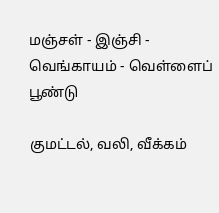மஞ்சள் - இஞ்சி - வெங்காயம் - வெள்ளைப் பூண்டு

குமட்டல், வலி, வீக்கம்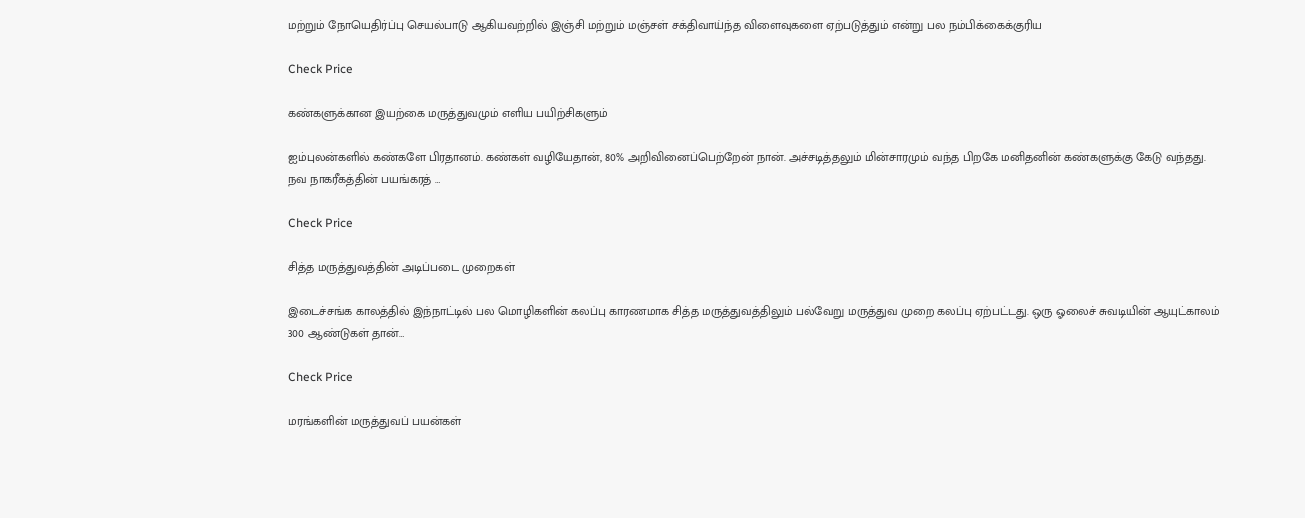மற்றும் நோயெதிர்ப்பு செயல்பாடு ஆகியவற்றில் இஞ்சி மற்றும் மஞ்சள் சக்திவாய்ந்த விளைவுகளை ஏற்படுத்தும் என்று பல நம்பிக்கைக்குரிய

Check Price

கண்களுக்கான இயற்கை மருத்துவமும் எளிய பயிற்சிகளும்

ஐம்புலன்களில் கண்களே பிரதானம். கண்கள் வழியேதான், 80% அறிவினைப்பெற்றேன் நான். அச்சடித்தலும் மின்சாரமும் வந்த பிறகே மனிதனின் கண்களுக்கு கேடு வந்தது. நவ நாகரீகத்தின் பயங்கரத் …

Check Price

சித்த மருத்துவத்தின் அடிப்படை முறைகள்

இடைச்சங்க காலத்தில் இந்நாட்டில் பல மொழிகளின் கலப்பு காரணமாக சித்த மருத்துவத்திலும் பல்வேறு மருத்துவ முறை கலப்பு ஏற்பட்டது. ஒரு ஓலைச் சுவடியின் ஆயுட்காலம் 300 ஆண்டுகள் தான்…

Check Price

மரங்களின் மருத்துவப் பயன்கள்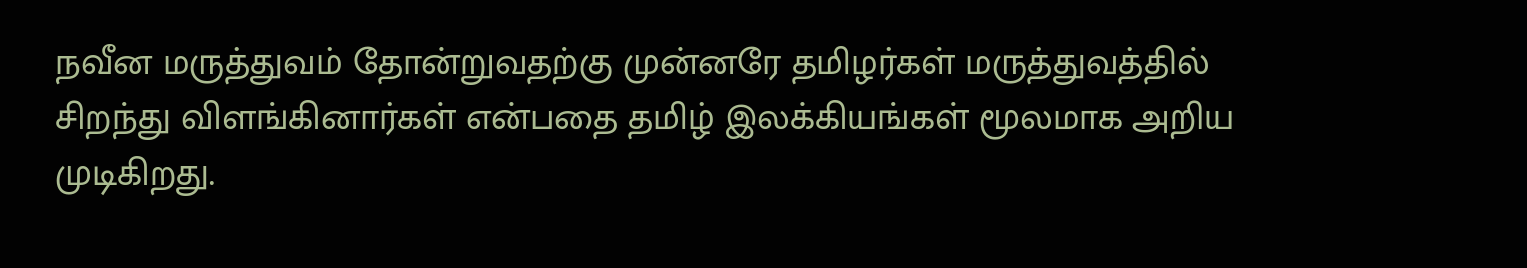நவீன மருத்துவம் தோன்றுவதற்கு முன்னரே தமிழர்கள் மருத்துவத்தில் சிறந்து விளங்கினார்கள் என்பதை தமிழ் இலக்கியங்கள் மூலமாக அறிய முடிகிறது.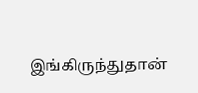இங்கிருந்துதான்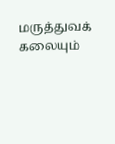மருத்துவக் கலையும்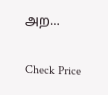அற…

Check Price